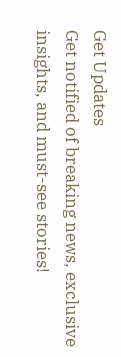Get Updates
Get notified of breaking news, exclusive insights, and must-see stories!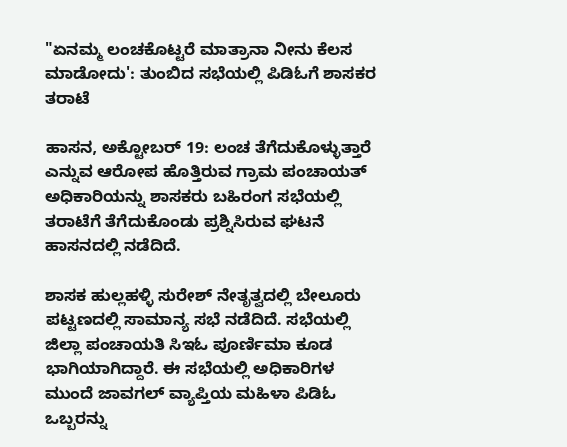"ಏನಮ್ಮ ಲಂಚಕೊಟ್ಟರೆ ಮಾತ್ರಾನಾ ನೀನು ಕೆಲಸ ಮಾಡೋದು': ತುಂಬಿದ ಸಭೆಯಲ್ಲಿ ಪಿಡಿಓಗೆ ಶಾಸಕರ ತರಾಟೆ

ಹಾಸನ, ಅಕ್ಟೋಬರ್‌ 19: ಲಂಚ ತೆಗೆದುಕೊಳ್ಳುತ್ತಾರೆ ಎನ್ನುವ ಆರೋಪ ಹೊತ್ತಿರುವ ಗ್ರಾಮ ಪಂಚಾಯತ್‌ ಅಧಿಕಾರಿಯನ್ನು ಶಾಸಕರು ಬಹಿರಂಗ ಸಭೆಯಲ್ಲಿ ತರಾಟೆಗೆ ತೆಗೆದುಕೊಂಡು ಪ್ರಶ್ನಿಸಿರುವ ಘಟನೆ ಹಾಸನದಲ್ಲಿ ನಡೆದಿದೆ.

ಶಾಸಕ ಹುಲ್ಲಹಳ್ಳಿ ಸುರೇಶ್ ನೇತೃತ್ವದಲ್ಲಿ ಬೇಲೂರು ಪಟ್ಟಣದಲ್ಲಿ ಸಾಮಾನ್ಯ ಸಭೆ ನಡೆದಿದೆ. ಸಭೆಯಲ್ಲಿ ಜಿಲ್ಲಾ ಪಂಚಾಯತಿ ಸಿಇಓ ಪೂರ್ಣಿಮಾ ಕೂಡ ಭಾಗಿಯಾಗಿದ್ದಾರೆ. ಈ ಸಭೆಯಲ್ಲಿ ಅಧಿಕಾರಿಗಳ ಮುಂದೆ ಜಾವಗಲ್ ವ್ಯಾಪ್ತಿಯ ಮಹಿಳಾ ಪಿಡಿಓ ಒಬ್ಬರನ್ನು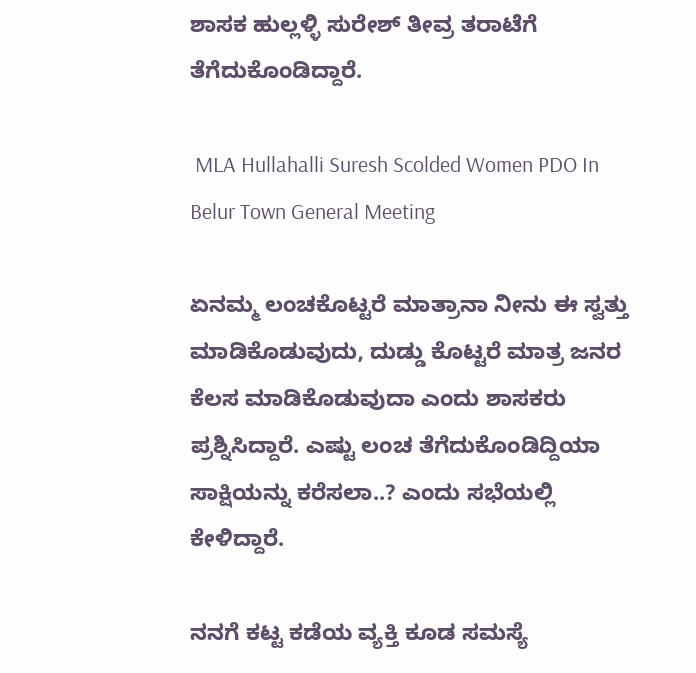ಶಾಸಕ ಹುಲ್ಲಳ್ಳಿ ಸುರೇಶ್ ತೀವ್ರ ತರಾಟೆಗೆ ತೆಗೆದುಕೊಂಡಿದ್ದಾರೆ.

 MLA Hullahalli Suresh Scolded Women PDO In Belur Town General Meeting

ಏನಮ್ಮ ಲಂಚಕೊಟ್ಟರೆ ಮಾತ್ರಾನಾ ನೀನು ಈ ಸ್ವತ್ತು ಮಾಡಿಕೊಡುವುದು, ದುಡ್ಡು ಕೊಟ್ಟರೆ ಮಾತ್ರ ಜನರ ಕೆಲಸ ಮಾಡಿಕೊಡುವುದಾ ಎಂದು ಶಾಸಕರು ಪ್ರಶ್ನಿಸಿದ್ದಾರೆ. ಎಷ್ಟು ಲಂಚ ತೆಗೆದುಕೊಂಡಿದ್ದಿಯಾ ಸಾಕ್ಷಿಯನ್ನು ಕರೆಸಲಾ..? ಎಂದು ಸಭೆಯಲ್ಲಿ ಕೇಳಿದ್ದಾರೆ.

ನನಗೆ ಕಟ್ಟ ಕಡೆಯ ವ್ಯಕ್ತಿ ಕೂಡ ಸಮಸ್ಯೆ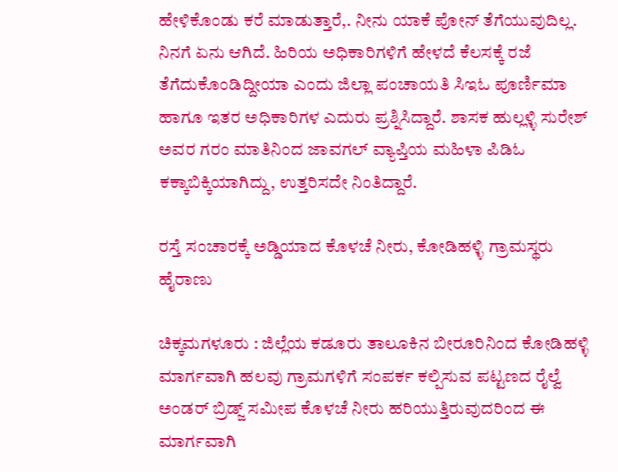ಹೇಳಿಕೊಂಡು ಕರೆ ಮಾಡುತ್ತಾರೆ,. ನೀನು ಯಾಕೆ ಪೋನ್ ತೆಗೆಯುವುದಿಲ್ಲ. ನಿನಗೆ ಏನು ಆಗಿದೆ. ಹಿರಿಯ ಅಧಿಕಾರಿಗಳಿಗೆ ಹೇಳದೆ ಕೆಲಸಕ್ಕೆ ರಜೆ ತೆಗೆದುಕೊಂಡಿದ್ದೀಯಾ ಎಂದು ಜಿಲ್ಲಾ ಪಂಚಾಯತಿ ಸಿಇಓ ಪೂರ್ಣಿಮಾ ಹಾಗೂ ಇತರ ಅಧಿಕಾರಿಗಳ ಎದುರು ಪ್ರಶ್ನಿಸಿದ್ದಾರೆ. ಶಾಸಕ ಹುಲ್ಲಳ್ಳಿ ಸುರೇಶ್ ಅವರ ಗರಂ ಮಾತಿನಿಂದ ಜಾವಗಲ್ ವ್ಯಾಪ್ತಿಯ ಮಹಿಳಾ ಪಿಡಿಓ ಕಕ್ಕಾಬಿಕ್ಕಿಯಾಗಿದ್ದು, ಉತ್ತರಿಸದೇ ನಿಂತಿದ್ದಾರೆ.

ರಸ್ತೆ ಸಂಚಾರಕ್ಕೆ ಅಡ್ಡಿಯಾದ ಕೊಳಚೆ ನೀರು, ಕೋಡಿಹಳ್ಳಿ ಗ್ರಾಮಸ್ಥರು ಹೈರಾಣು

ಚಿಕ್ಕಮಗಳೂರು : ಜಿಲ್ಲೆಯ ಕಡೂರು ತಾಲೂಕಿನ ಬೀರೂರಿನಿಂದ ಕೋಡಿಹಳ್ಳಿ ಮಾರ್ಗವಾಗಿ ಹಲವು ಗ್ರಾಮಗಳಿಗೆ ಸಂಪರ್ಕ ಕಲ್ಪಿಸುವ ಪಟ್ಟಣದ ರೈಲ್ವೆ ಅಂಡರ್‌ ಬ್ರಿಡ್ಜ್ ಸಮೀಪ ಕೊಳಚೆ ನೀರು ಹರಿಯುತ್ತಿರುವುದರಿಂದ ಈ ಮಾರ್ಗವಾಗಿ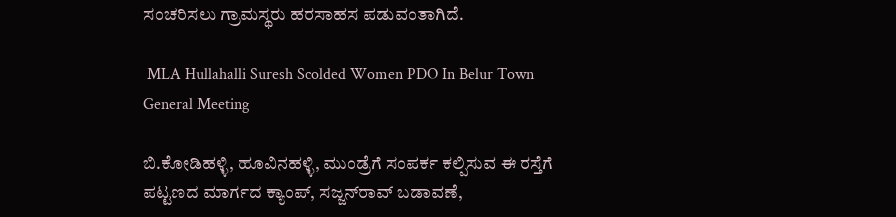ಸಂಚರಿಸಲು ಗ್ರಾಮಸ್ಥರು ಹರಸಾಹಸ ಪಡುವಂತಾಗಿದೆ.

 MLA Hullahalli Suresh Scolded Women PDO In Belur Town General Meeting

ಬಿ.ಕೋಡಿಹಳ್ಳಿ, ಹೂವಿನಹಳ್ಳಿ, ಮುಂಡ್ರೆಗೆ ಸಂಪರ್ಕ ಕಲ್ಪಿಸುವ ಈ ರಸ್ತೆಗೆ ಪಟ್ಟಣದ ಮಾರ್ಗದ ಕ್ಯಾಂಪ್, ಸಜ್ಜನ್‌ರಾವ್ ಬಡಾವಣೆ,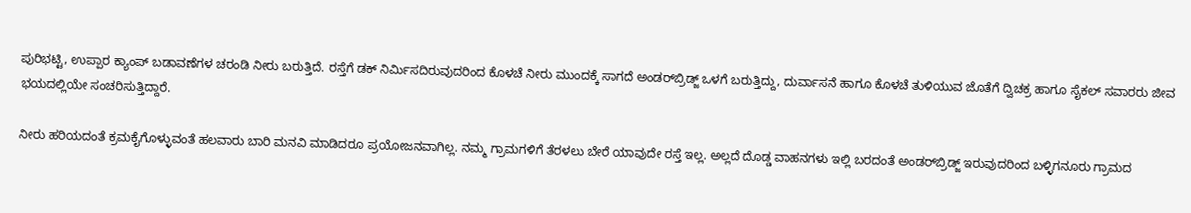ಪುರಿಭಟ್ಟಿ, ಉಪ್ಪಾರ ಕ್ಯಾಂಪ್ ಬಡಾವಣೆಗಳ ಚರಂಡಿ ನೀರು ಬರುತ್ತಿದೆ. ರಸ್ತೆಗೆ ಡಕ್ ನಿರ್ಮಿಸದಿರುವುದರಿಂದ ಕೊಳಚೆ ನೀರು ಮುಂದಕ್ಕೆ ಸಾಗದೆ ಅಂಡರ್‌ಬ್ರಿಡ್ಜ್ ಒಳಗೆ ಬರುತ್ತಿದ್ದು, ದುರ್ವಾಸನೆ ಹಾಗೂ ಕೊಳಚೆ ತುಳಿಯುವ ಜೊತೆಗೆ ದ್ವಿಚಕ್ರ ಹಾಗೂ ಸೈಕಲ್ ಸವಾರರು ಜೀವ ಭಯದಲ್ಲಿಯೇ ಸಂಚರಿಸುತ್ತಿದ್ದಾರೆ.

ನೀರು ಹರಿಯದಂತೆ ಕ್ರಮಕೈಗೊಳ್ಳುವಂತೆ ಹಲವಾರು ಬಾರಿ ಮನವಿ ಮಾಡಿದರೂ ಪ್ರಯೋಜನವಾಗಿಲ್ಲ. ನಮ್ಮ ಗ್ರಾಮಗಳಿಗೆ ತೆರಳಲು ಬೇರೆ ಯಾವುದೇ ರಸ್ತೆ ಇಲ್ಲ. ಅಲ್ಲದೆ ದೊಡ್ಡ ವಾಹನಗಳು ಇಲ್ಲಿ ಬರದಂತೆ ಅಂಡರ್‌ಬ್ರಿಡ್ಜ್ ಇರುವುದರಿಂದ ಬಳ್ಳಿಗನೂರು ಗ್ರಾಮದ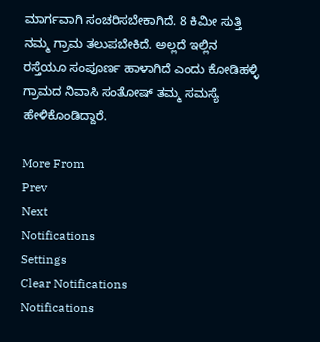ಮಾರ್ಗವಾಗಿ ಸಂಚರಿಸಬೇಕಾಗಿದೆ. 8 ಕಿಮೀ ಸುತ್ತಿ ನಮ್ಮ ಗ್ರಾಮ ತಲುಪಬೇಕಿದೆ. ಅಲ್ಲದೆ ಇಲ್ಲಿನ ರಸ್ತೆಯೂ ಸಂಪೂರ್ಣ ಹಾಳಾಗಿದೆ ಎಂದು ಕೋಡಿಹಳ್ಳಿ ಗ್ರಾಮದ ನಿವಾಸಿ ಸಂತೋಷ್ ತಮ್ಮ ಸಮಸ್ಯೆ ಹೇಳಿಕೊಂಡಿದ್ದಾರೆ.

More From
Prev
Next
Notifications
Settings
Clear Notifications
Notifications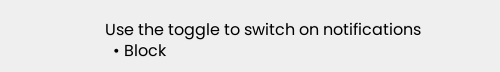Use the toggle to switch on notifications
  • Block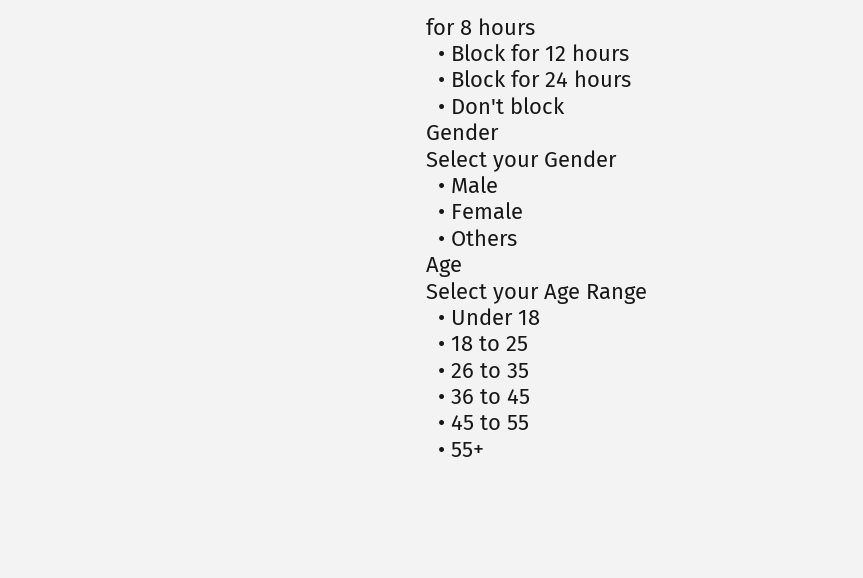for 8 hours
  • Block for 12 hours
  • Block for 24 hours
  • Don't block
Gender
Select your Gender
  • Male
  • Female
  • Others
Age
Select your Age Range
  • Under 18
  • 18 to 25
  • 26 to 35
  • 36 to 45
  • 45 to 55
  • 55+